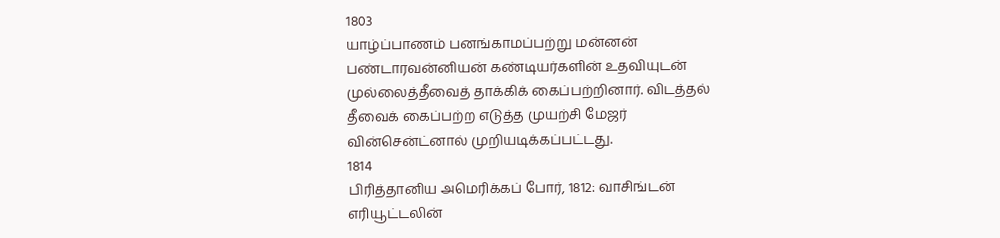1803
யாழ்ப்பாணம் பனங்காமப்பற்று மன்னன் பண்டாரவன்னியன் கண்டியர்களின் உதவியுடன் முல்லைத்தீவைத் தாக்கிக் கைப்பற்றினார். விடத்தல் தீவைக் கைப்பற்ற எடுத்த முயற்சி மேஜர் வின்சென்ட்னால் முறியடிக்கப்பட்டது.
1814
பிரித்தானிய அமெரிக்கப் போர், 1812: வாசிங்டன் எரியூட்டலின்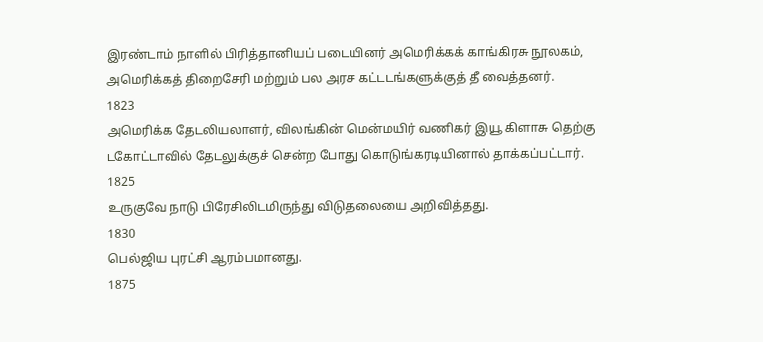இரண்டாம் நாளில் பிரித்தானியப் படையினர் அமெரிக்கக் காங்கிரசு நூலகம், அமெரிக்கத் திறைசேரி மற்றும் பல அரச கட்டடங்களுக்குத் தீ வைத்தனர்.
1823
அமெரிக்க தேடலியலாளர், விலங்கின் மென்மயிர் வணிகர் இயூ கிளாசு தெற்கு டகோட்டாவில் தேடலுக்குச் சென்ற போது கொடுங்கரடியினால் தாக்கப்பட்டார்.
1825
உருகுவே நாடு பிரேசிலிடமிருந்து விடுதலையை அறிவித்தது.
1830
பெல்ஜிய புரட்சி ஆரம்பமானது.
1875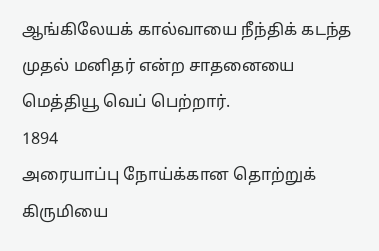ஆங்கிலேயக் கால்வாயை நீந்திக் கடந்த முதல் மனிதர் என்ற சாதனையை மெத்தியூ வெப் பெற்றார்.
1894
அரையாப்பு நோய்க்கான தொற்றுக் கிருமியை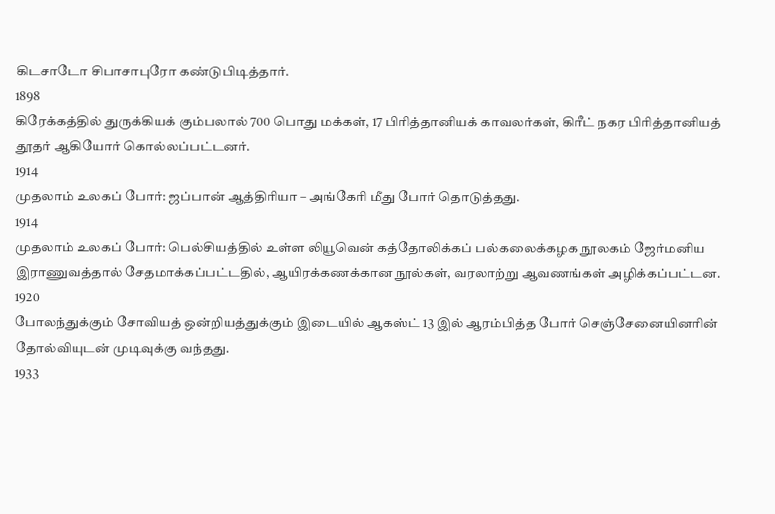கிடசாடோ சிபாசாபுரோ கண்டுபிடித்தார்.
1898
கிரேக்கத்தில் துருக்கியக் கும்பலால் 700 பொது மக்கள், 17 பிரித்தானியக் காவலர்கள், கிரீட் நகர பிரித்தானியத் தூதர் ஆகியோர் கொல்லப்பட்டனர்.
1914
முதலாம் உலகப் போர்: ஜப்பான் ஆத்திரியா – அங்கேரி மீது போர் தொடுத்தது.
1914
முதலாம் உலகப் போர்: பெல்சியத்தில் உள்ள லியூவென் கத்தோலிக்கப் பல்கலைக்கழக நூலகம் ஜேர்மனிய இராணுவத்தால் சேதமாக்கப்பட்டதில், ஆயிரக்கணக்கான நூல்கள், வரலாற்று ஆவணங்கள் அழிக்கப்பட்டன.
1920
போலந்துக்கும் சோவியத் ஒன்றியத்துக்கும் இடையில் ஆகஸ்ட் 13 இல் ஆரம்பித்த போர் செஞ்சேனையினரின் தோல்வியுடன் முடிவுக்கு வந்தது.
1933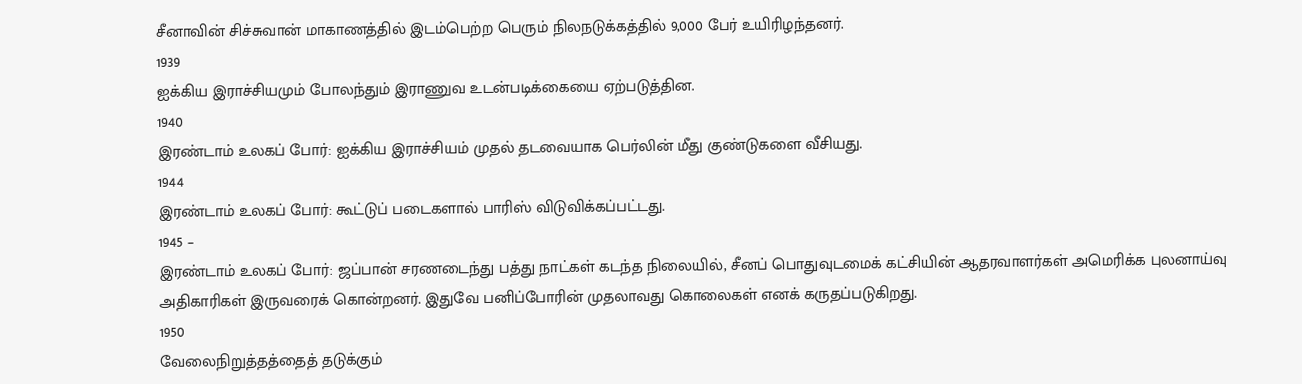சீனாவின் சிச்சுவான் மாகாணத்தில் இடம்பெற்ற பெரும் நிலநடுக்கத்தில் 9,000 பேர் உயிரிழந்தனர்.
1939
ஐக்கிய இராச்சியமும் போலந்தும் இராணுவ உடன்படிக்கையை ஏற்படுத்தின.
1940
இரண்டாம் உலகப் போர்: ஐக்கிய இராச்சியம் முதல் தடவையாக பெர்லின் மீது குண்டுகளை வீசியது.
1944
இரண்டாம் உலகப் போர்: கூட்டுப் படைகளால் பாரிஸ் விடுவிக்கப்பட்டது.
1945 –
இரண்டாம் உலகப் போர்: ஜப்பான் சரணடைந்து பத்து நாட்கள் கடந்த நிலையில், சீனப் பொதுவுடமைக் கட்சியின் ஆதரவாளர்கள் அமெரிக்க புலனாய்வு அதிகாரிகள் இருவரைக் கொன்றனர். இதுவே பனிப்போரின் முதலாவது கொலைகள் எனக் கருதப்படுகிறது.
1950
வேலைநிறுத்தத்தைத் தடுக்கும்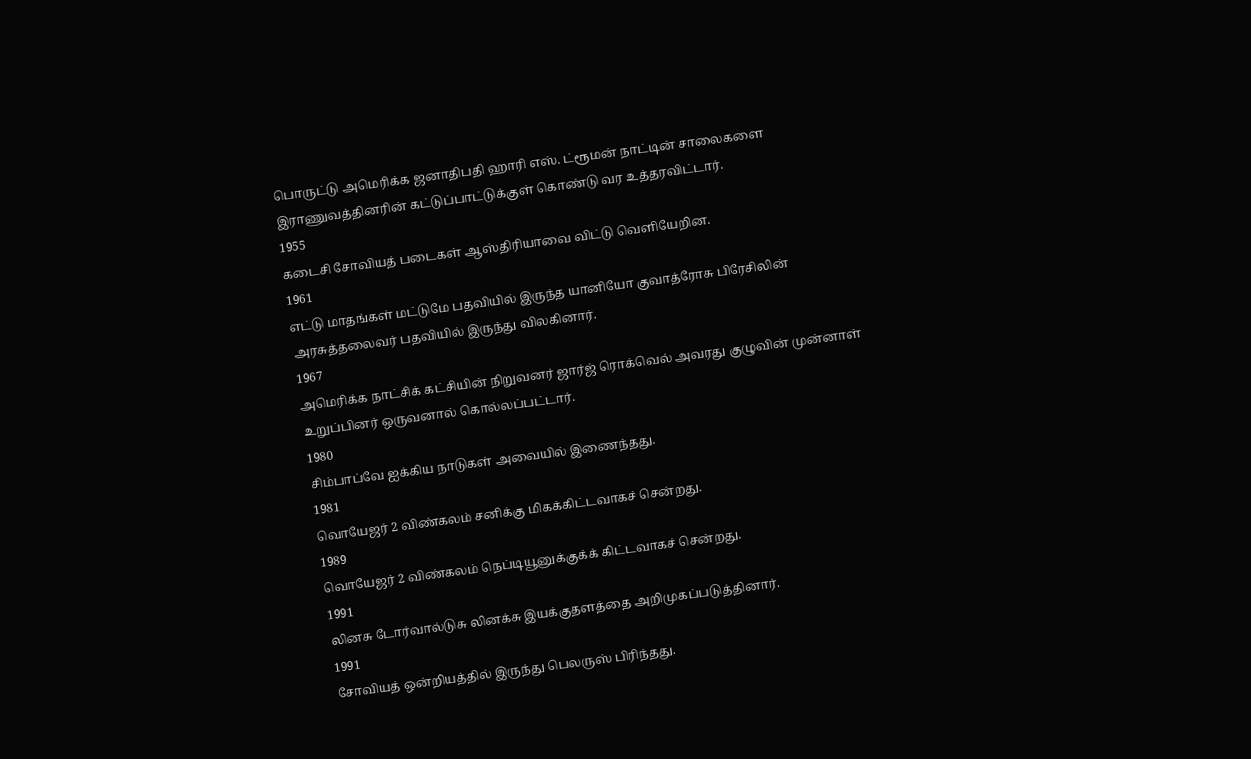பொருட்டு அமெரிக்க ஜனாதிபதி ஹாரி எஸ். ட்ரூமன் நாட்டின் சாலைகளை இராணுவத்தினரின் கட்டுப்பாட்டுக்குள் கொண்டு வர உத்தரவிட்டார்.
1955
கடைசி சோவியத் படைகள் ஆஸ்திரியாவை விட்டு வெளியேறின.
1961
எட்டு மாதங்கள் மட்டுமே பதவியில் இருந்த யானியோ குவாத்ரோசு பிரேசிலின் அரசுத்தலைவர் பதவியில் இருந்து விலகினார்.
1967
அமெரிக்க நாட்சிக் கட்சியின் நிறுவனர் ஜார்ஜ் ரொக்வெல் அவரது குழுவின் முன்னாள் உறுப்பினர் ஒருவனால் கொல்லப்பட்டார்.
1980
சிம்பாப்வே ஐக்கிய நாடுகள் அவையில் இணைந்தது.
1981
வொயேஜர் 2 விண்கலம் சனிக்கு மிகக்கிட்டவாகச் சென்றது.
1989
வொயேஜர் 2 விண்கலம் நெப்டியூனுக்குக்க் கிட்டவாகச் சென்றது.
1991
லினசு டோர்வால்டுசு லினக்சு இயக்குதளத்தை அறிமுகப்படுத்தினார்.
1991
சோவியத் ஒன்றியத்தில் இருந்து பெலருஸ் பிரிந்தது.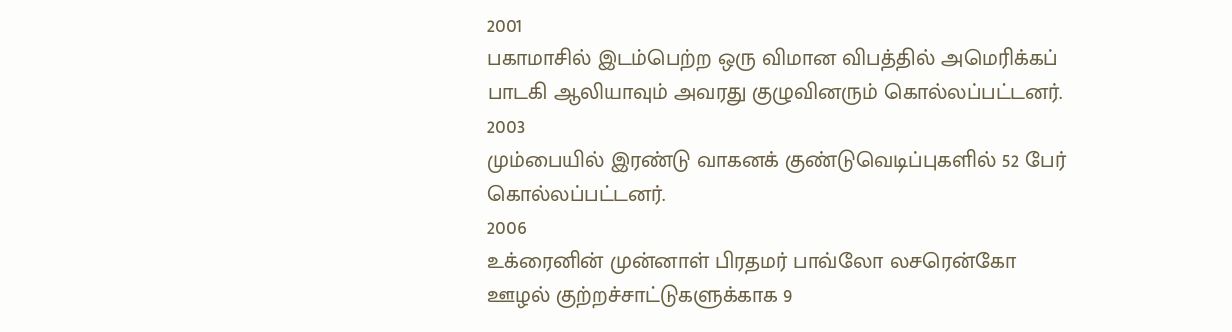2001
பகாமாசில் இடம்பெற்ற ஒரு விமான விபத்தில் அமெரிக்கப் பாடகி ஆலியாவும் அவரது குழுவினரும் கொல்லப்பட்டனர்.
2003
மும்பையில் இரண்டு வாகனக் குண்டுவெடிப்புகளில் 52 பேர் கொல்லப்பட்டனர்.
2006
உக்ரைனின் முன்னாள் பிரதமர் பாவ்லோ லசரென்கோ ஊழல் குற்றச்சாட்டுகளுக்காக 9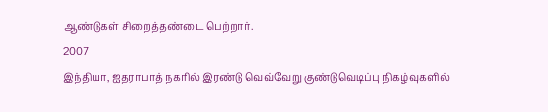ஆண்டுகள் சிறைத்தண்டை பெற்றார்.
2007
இந்தியா, ஐதராபாத் நகரில் இரண்டு வெவ்வேறு குண்டுவெடிப்பு நிகழ்வுகளில்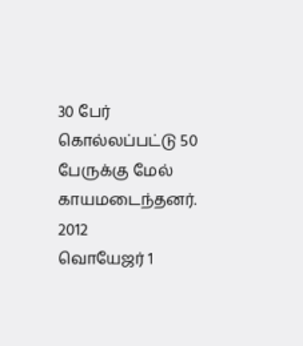30 பேர் கொல்லப்பட்டு 50 பேருக்கு மேல் காயமடைந்தனர்.
2012
வொயேஜர் 1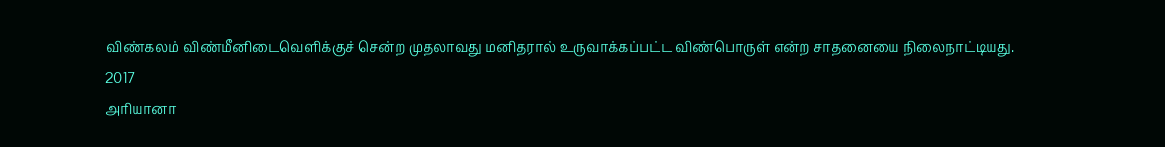விண்கலம் விண்மீனிடைவெளிக்குச் சென்ற முதலாவது மனிதரால் உருவாக்கப்பட்ட விண்பொருள் என்ற சாதனையை நிலைநாட்டியது.
2017
அரியானா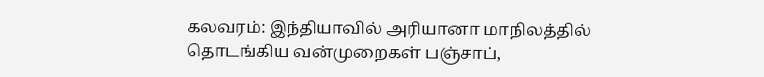கலவரம்: இந்தியாவில் அரியானா மாநிலத்தில் தொடங்கிய வன்முறைகள் பஞ்சாப்,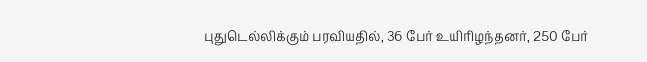புதுடெல்லிக்கும் பரவியதில், 36 பேர் உயிரிழந்தனர், 250 பேர்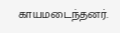காயமடைந்தனர்.